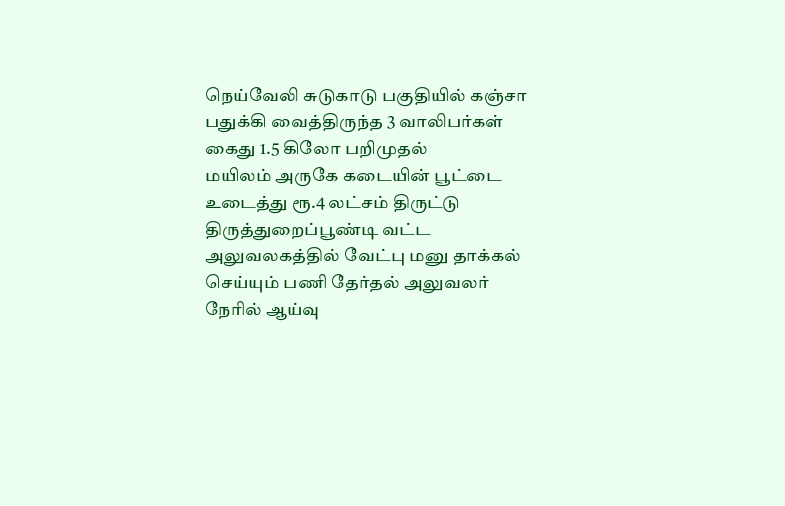நெய்வேலி சுடுகாடு பகுதியில் கஞ்சா பதுக்கி வைத்திருந்த 3 வாலிபர்கள் கைது 1.5 கிலோ பறிமுதல்
மயிலம் அருகே கடையின் பூட்டை உடைத்து ரூ.4 லட்சம் திருட்டு
திருத்துறைப்பூண்டி வட்ட அலுவலகத்தில் வேட்பு மனு தாக்கல் செய்யும் பணி தேர்தல் அலுவலர் நேரில் ஆய்வு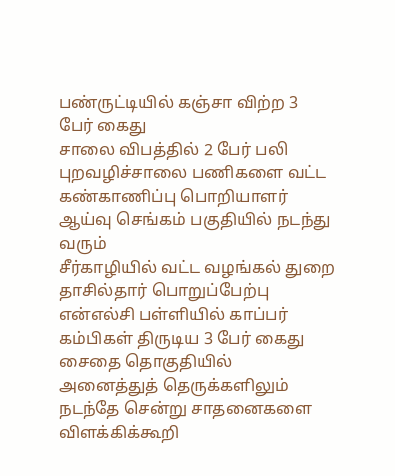பண்ருட்டியில் கஞ்சா விற்ற 3 பேர் கைது
சாலை விபத்தில் 2 பேர் பலி
புறவழிச்சாலை பணிகளை வட்ட கண்காணிப்பு பொறியாளர் ஆய்வு செங்கம் பகுதியில் நடந்து வரும்
சீர்காழியில் வட்ட வழங்கல் துறை தாசில்தார் பொறுப்பேற்பு
என்எல்சி பள்ளியில் காப்பர் கம்பிகள் திருடிய 3 பேர் கைது
சைதை தொகுதியில் அனைத்துத் தெருக்களிலும் நடந்தே சென்று சாதனைகளை விளக்கிக்கூறி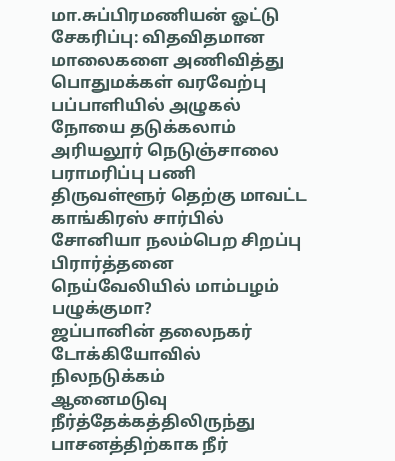மா.சுப்பிரமணியன் ஓட்டு சேகரிப்பு: விதவிதமான மாலைகளை அணிவித்து பொதுமக்கள் வரவேற்பு
பப்பாளியில் அழுகல் நோயை தடுக்கலாம்
அரியலூர் நெடுஞ்சாலை பராமரிப்பு பணி
திருவள்ளூர் தெற்கு மாவட்ட காங்கிரஸ் சார்பில் சோனியா நலம்பெற சிறப்பு பிரார்த்தனை
நெய்வேலியில் மாம்பழம் பழுக்குமா?
ஜப்பானின் தலைநகர் டோக்கியோவில் நிலநடுக்கம்
ஆனைமடுவு நீர்த்தேக்கத்திலிருந்து பாசனத்திற்காக நீர்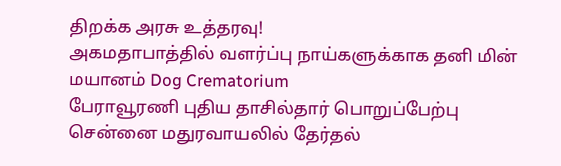திறக்க அரசு உத்தரவு!
அகமதாபாத்தில் வளர்ப்பு நாய்களுக்காக தனி மின் மயானம் Dog Crematorium
பேராவூரணி புதிய தாசில்தார் பொறுப்பேற்பு
சென்னை மதுரவாயலில் தேர்தல்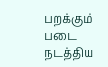பறக்கும் படை நடத்திய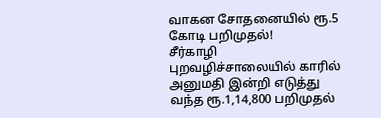வாகன சோதனையில் ரூ.5 கோடி பறிமுதல்!
சீர்காழி புறவழிச்சாலையில் காரில் அனுமதி இன்றி எடுத்து வந்த ரூ.1,14,800 பறிமுதல்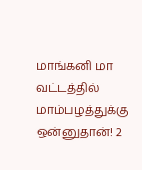மாங்கனி மா வட்டத்தில் மாம்பழத்துக்கு ஒன்னுதான்! 2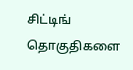சிட்டிங் தொகுதிகளை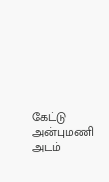கேட்டு அன்புமணி அடம்